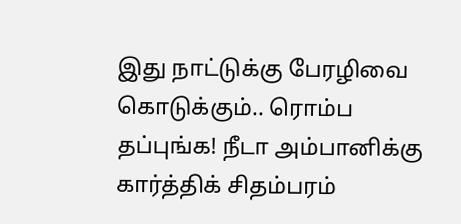இது நாட்டுக்கு பேரழிவை கொடுக்கும்.. ரொம்ப தப்புங்க! நீடா அம்பானிக்கு கார்த்திக் சிதம்பரம்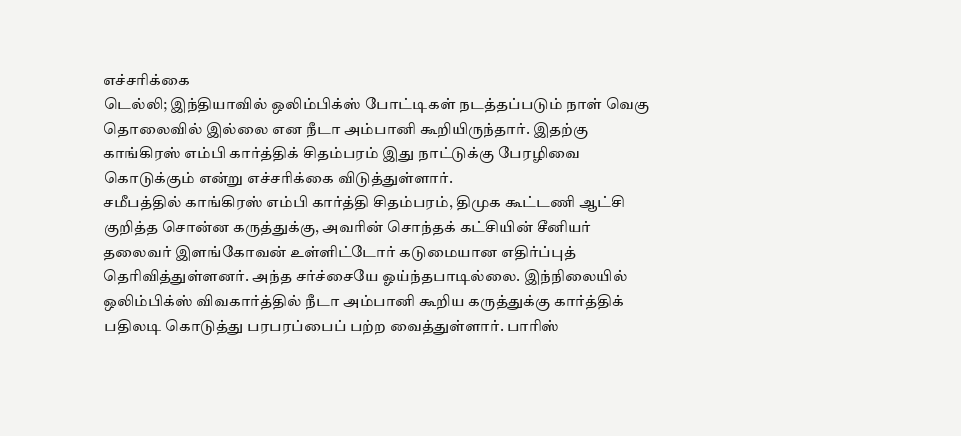எச்சரிக்கை
டெல்லி; இந்தியாவில் ஒலிம்பிக்ஸ் போட்டிகள் நடத்தப்படும் நாள் வெகு தொலைவில் இல்லை என நீடா அம்பானி கூறியிருந்தார். இதற்கு காங்கிரஸ் எம்பி கார்த்திக் சிதம்பரம் இது நாட்டுக்கு பேரழிவை கொடுக்கும் என்று எச்சரிக்கை விடுத்துள்ளார்.
சமீபத்தில் காங்கிரஸ் எம்பி கார்த்தி சிதம்பரம், திமுக கூட்டணி ஆட்சி குறித்த சொன்ன கருத்துக்கு, அவரின் சொந்தக் கட்சியின் சீனியர் தலைவர் இளங்கோவன் உள்ளிட்டோர் கடுமையான எதிர்ப்புத் தெரிவித்துள்ளனர். அந்த சர்ச்சையே ஓய்ந்தபாடில்லை. இந்நிலையில் ஒலிம்பிக்ஸ் விவகார்த்தில் நீடா அம்பானி கூறிய கருத்துக்கு கார்த்திக் பதிலடி கொடுத்து பரபரப்பைப் பற்ற வைத்துள்ளார். பாரிஸ்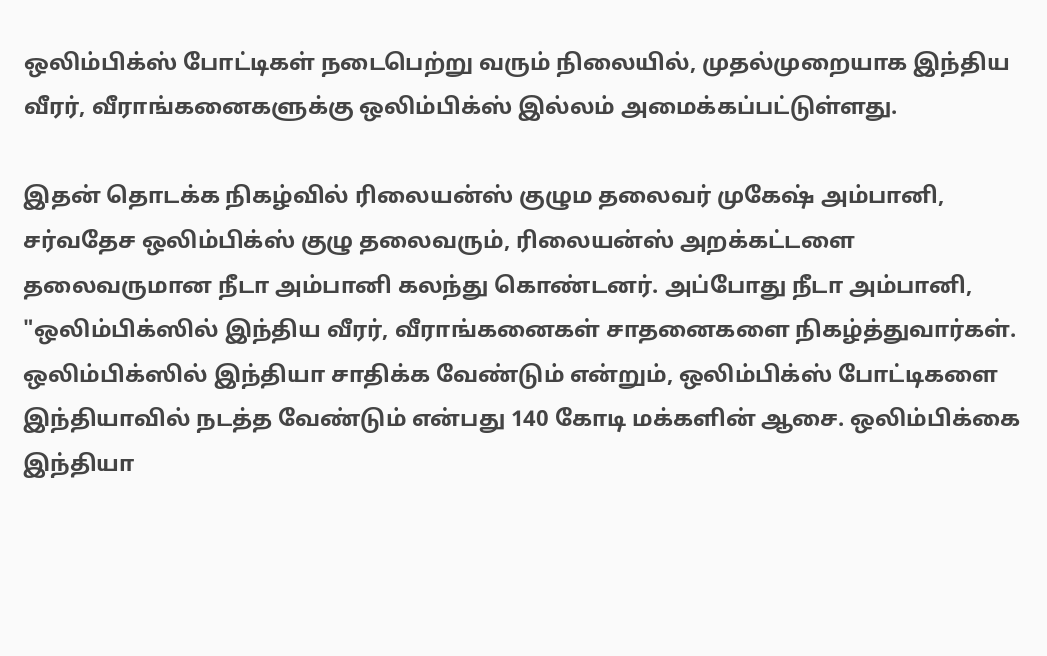ஒலிம்பிக்ஸ் போட்டிகள் நடைபெற்று வரும் நிலையில், முதல்முறையாக இந்திய வீரர், வீராங்கனைகளுக்கு ஒலிம்பிக்ஸ் இல்லம் அமைக்கப்பட்டுள்ளது.

இதன் தொடக்க நிகழ்வில் ரிலையன்ஸ் குழும தலைவர் முகேஷ் அம்பானி, சர்வதேச ஒலிம்பிக்ஸ் குழு தலைவரும், ரிலையன்ஸ் அறக்கட்டளை தலைவருமான நீடா அம்பானி கலந்து கொண்டனர். அப்போது நீடா அம்பானி, "ஒலிம்பிக்ஸில் இந்திய வீரர், வீராங்கனைகள் சாதனைகளை நிகழ்த்துவார்கள். ஒலிம்பிக்ஸில் இந்தியா சாதிக்க வேண்டும் என்றும், ஒலிம்பிக்ஸ் போட்டிகளை இந்தியாவில் நடத்த வேண்டும் என்பது 140 கோடி மக்களின் ஆசை. ஒலிம்பிக்கை இந்தியா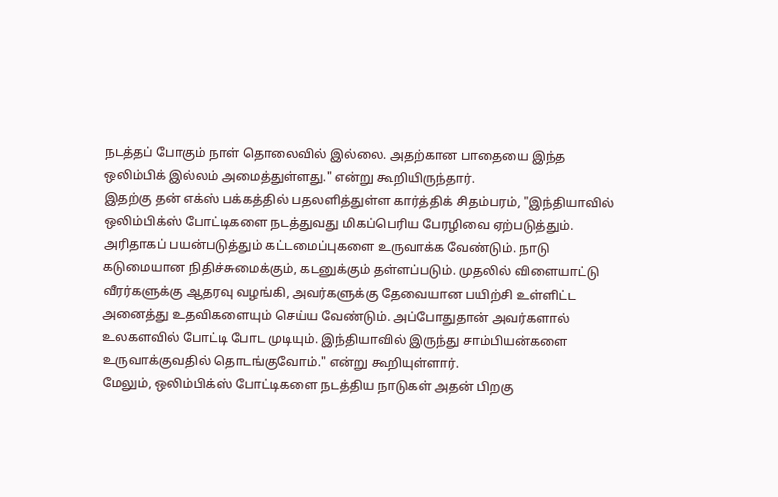நடத்தப் போகும் நாள் தொலைவில் இல்லை. அதற்கான பாதையை இந்த ஒலிம்பிக் இல்லம் அமைத்துள்ளது." என்று கூறியிருந்தார்.
இதற்கு தன் எக்ஸ் பக்கத்தில் பதலளித்துள்ள கார்த்திக் சிதம்பரம், "இந்தியாவில் ஒலிம்பிக்ஸ் போட்டிகளை நடத்துவது மிகப்பெரிய பேரழிவை ஏற்படுத்தும். அரிதாகப் பயன்படுத்தும் கட்டமைப்புகளை உருவாக்க வேண்டும். நாடு கடுமையான நிதிச்சுமைக்கும், கடனுக்கும் தள்ளப்படும். முதலில் விளையாட்டு வீரர்களுக்கு ஆதரவு வழங்கி, அவர்களுக்கு தேவையான பயிற்சி உள்ளிட்ட அனைத்து உதவிகளையும் செய்ய வேண்டும். அப்போதுதான் அவர்களால் உலகளவில் போட்டி போட முடியும். இந்தியாவில் இருந்து சாம்பியன்களை உருவாக்குவதில் தொடங்குவோம்." என்று கூறியுள்ளார்.
மேலும், ஒலிம்பிக்ஸ் போட்டிகளை நடத்திய நாடுகள் அதன் பிறகு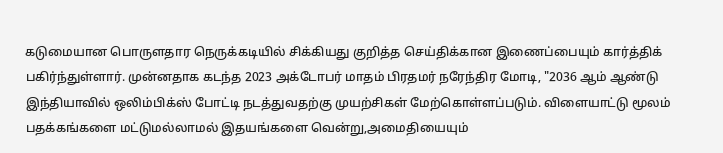கடுமையான பொருளதார நெருக்கடியில் சிக்கியது குறித்த செய்திக்கான இணைப்பையும் கார்த்திக் பகிர்ந்துள்ளார். முன்னதாக கடந்த 2023 அக்டோபர் மாதம் பிரதமர் நரேந்திர மோடி, "2036 ஆம் ஆண்டு இந்தியாவில் ஒலிம்பிக்ஸ் போட்டி நடத்துவதற்கு முயற்சிகள் மேற்கொள்ளப்படும். விளையாட்டு மூலம் பதக்கங்களை மட்டுமல்லாமல் இதயங்களை வென்று,அமைதியையும்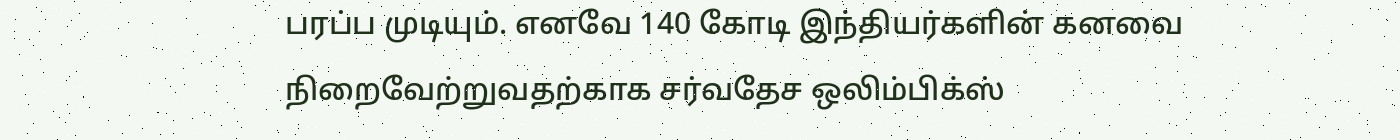பரப்ப முடியும். எனவே 140 கோடி இந்தியர்களின் கனவை நிறைவேற்றுவதற்காக சர்வதேச ஒலிம்பிக்ஸ்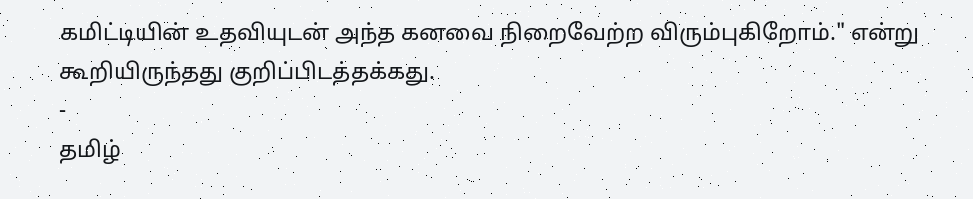கமிட்டியின் உதவியுடன் அந்த கனவை நிறைவேற்ற விரும்புகிறோம்." என்று கூறியிருந்தது குறிப்பிடத்தக்கது.
-
தமிழ்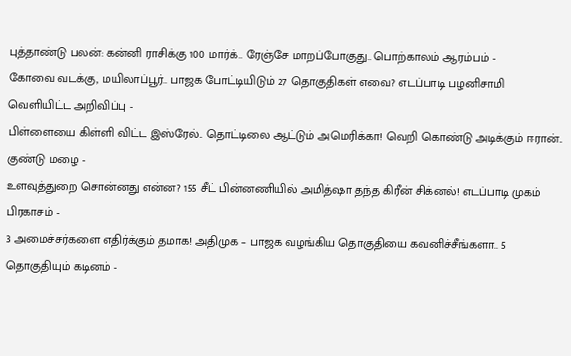புத்தாண்டு பலன்: கன்னி ராசிக்கு 100 மார்க்.. ரேஞ்சே மாறப்போகுது.. பொற்காலம் ஆரம்பம் -
கோவை வடக்கு, மயிலாப்பூர்.. பாஜக போட்டியிடும் 27 தொகுதிகள் எவை? எடப்பாடி பழனிசாமி வெளியிட்ட அறிவிப்பு -
பிள்ளையை கிள்ளி விட்ட இஸ்ரேல்.. தொட்டிலை ஆட்டும் அமெரிக்கா! வெறி கொண்டு அடிக்கும் ஈரான்.. குண்டு மழை -
உளவுத்துறை சொன்னது என்ன? 155 சீட் பின்னணியில் அமித்ஷா தந்த கிரீன் சிக்னல்! எடப்பாடி முகம் பிரகாசம் -
3 அமைச்சர்களை எதிர்க்கும் தமாக! அதிமுக – பாஜக வழங்கிய தொகுதியை கவனிச்சீங்களா.. 5 தொகுதியும் கடினம் -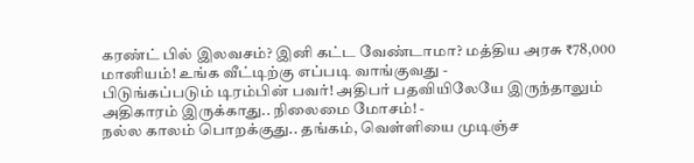கரண்ட் பில் இலவசம்? இனி கட்ட வேண்டாமா? மத்திய அரசு ₹78,000 மானியம்! உங்க வீட்டிற்கு எப்படி வாங்குவது -
பிடுங்கப்படும் டிரம்பின் பவர்! அதிபர் பதவியிலேயே இருந்தாலும் அதிகாரம் இருக்காது.. நிலைமை மோசம்! -
நல்ல காலம் பொறக்குது.. தங்கம், வெள்ளியை முடிஞ்ச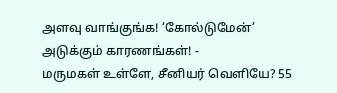அளவு வாங்குங்க! ‘கோல்டுமேன்’ அடுக்கும் காரணங்கள்! -
மருமகள் உள்ளே, சீனியர் வெளியே? 55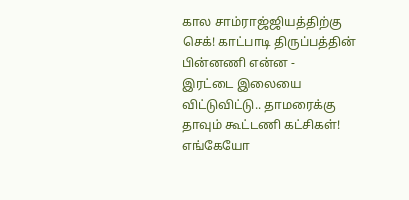கால சாம்ராஜ்ஜியத்திற்கு செக்! காட்பாடி திருப்பத்தின் பின்னணி என்ன -
இரட்டை இலையை விட்டுவிட்டு.. தாமரைக்கு தாவும் கூட்டணி கட்சிகள்! எங்கேயோ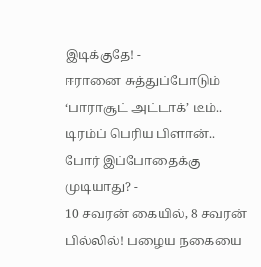இடிக்குதே! -
ஈரானை சுத்துப்போடும் ‘பாராசூட் அட்டாக்’ டீம்.. டிரம்ப் பெரிய பிளான்.. போர் இப்போதைக்கு முடியாது? -
10 சவரன் கையில், 8 சவரன் பில்லில்! பழைய நகையை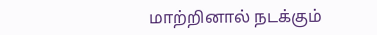மாற்றினால் நடக்கும்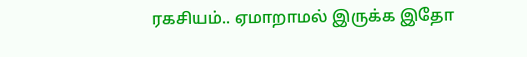ரகசியம்.. ஏமாறாமல் இருக்க இதோ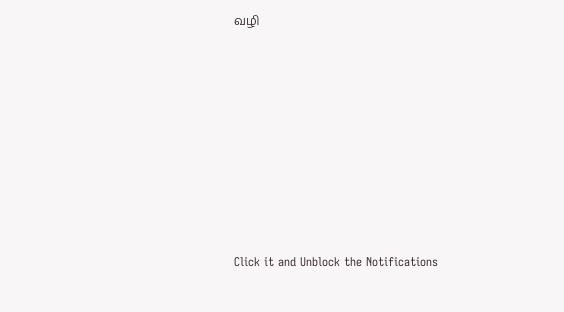வழி












Click it and Unblock the Notifications